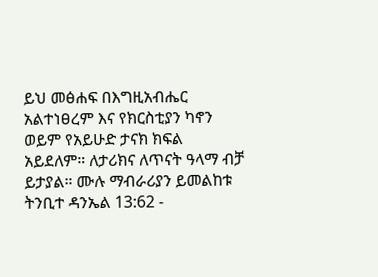ይህ መፅሐፍ በእግዚአብሔር አልተነፀረም እና የክርስቲያን ካኖን ወይም የአይሁድ ታናክ ክፍል አይደለም። ለታሪክና ለጥናት ዓላማ ብቻ ይታያል። ሙሉ ማብራሪያን ይመልከቱ ትንቢተ ዳንኤል 13:62 -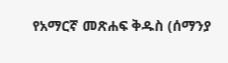የአማርኛ መጽሐፍ ቅዱስ (ሰማንያ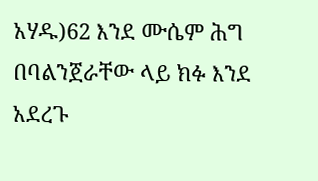አሃዱ)62 እንደ ሙሴም ሕግ በባልንጀራቸው ላይ ክፉ እንደ አደረጉ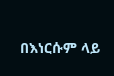በእነርሱም ላይ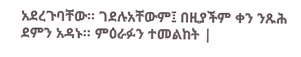አደረጉባቸው። ገደሉአቸውም፤ በዚያችም ቀን ንጹሕ ደምን አዳኑ። ምዕራፉን ተመልከት |